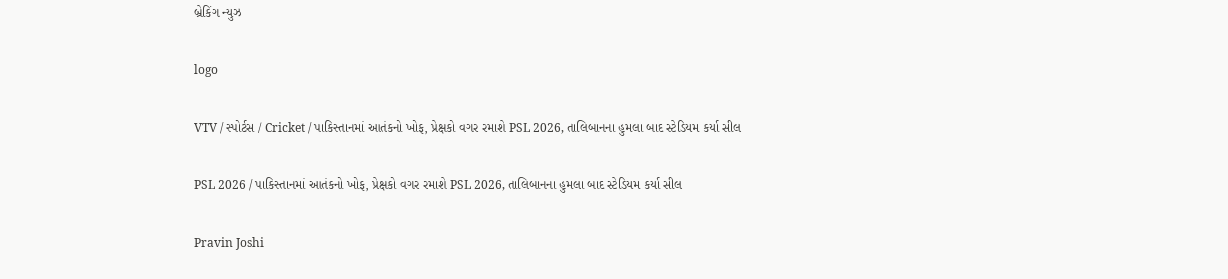બ્રેકિંગ ન્યુઝ

logo

VTV / સ્પોર્ટસ / Cricket / પાકિસ્તાનમાં આતંકનો ખોફ, પ્રેક્ષકો વગર રમાશે PSL 2026, તાલિબાનના હુમલા બાદ સ્ટેડિયમ કર્યા સીલ

PSL 2026 / પાકિસ્તાનમાં આતંકનો ખોફ, પ્રેક્ષકો વગર રમાશે PSL 2026, તાલિબાનના હુમલા બાદ સ્ટેડિયમ કર્યા સીલ

Pravin Joshi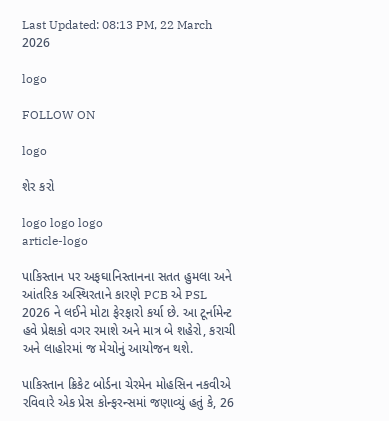Last Updated: 08:13 PM, 22 March 2026

logo

FOLLOW ON

logo

શેર કરો

logo logo logo
article-logo

પાકિસ્તાન પર અફઘાનિસ્તાનના સતત હુમલા અને આંતરિક અસ્થિરતાને કારણે PCB એ PSL 2026 ને લઈને મોટા ફેરફારો કર્યા છે. આ ટૂર્નામેન્ટ હવે પ્રેક્ષકો વગર રમાશે અને માત્ર બે શહેરો, કરાચી અને લાહોરમાં જ મેચોનું આયોજન થશે.

પાકિસ્તાન ક્રિકેટ બોર્ડના ચેરમેન મોહસિન નકવીએ રવિવારે એક પ્રેસ કોન્ફરન્સમાં જણાવ્યું હતું કે, 26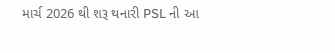માર્ચ 2026 થી શરૂ થનારી PSL ની આ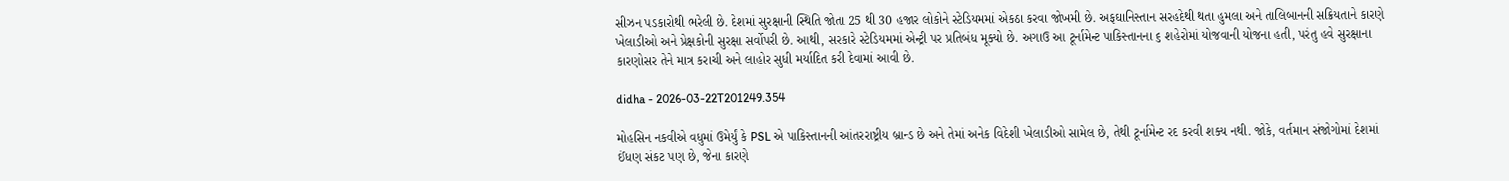સીઝન પડકારોથી ભરેલી છે. દેશમાં સુરક્ષાની સ્થિતિ જોતા 25 થી 30 હજાર લોકોને સ્ટેડિયમમાં એકઠા કરવા જોખમી છે. અફઘાનિસ્તાન સરહદેથી થતા હુમલા અને તાલિબાનની સક્રિયતાને કારણે ખેલાડીઓ અને પ્રેક્ષકોની સુરક્ષા સર્વોપરી છે. આથી, સરકારે સ્ટેડિયમમાં એન્ટ્રી પર પ્રતિબંધ મૂક્યો છે. અગાઉ આ ટૂર્નામેન્ટ પાકિસ્તાનના ૬ શહેરોમાં યોજવાની યોજના હતી, પરંતુ હવે સુરક્ષાના કારણોસર તેને માત્ર કરાચી અને લાહોર સુધી મર્યાદિત કરી દેવામાં આવી છે.

didha - 2026-03-22T201249.354

મોહસિન નકવીએ વધુમાં ઉમેર્યું કે PSL એ પાકિસ્તાનની આંતરરાષ્ટ્રીય બ્રાન્ડ છે અને તેમાં અનેક વિદેશી ખેલાડીઓ સામેલ છે, તેથી ટૂર્નામેન્ટ રદ કરવી શક્ય નથી. જોકે, વર્તમાન સંજોગોમાં દેશમાં ઈંધણ સંકટ પણ છે, જેના કારણે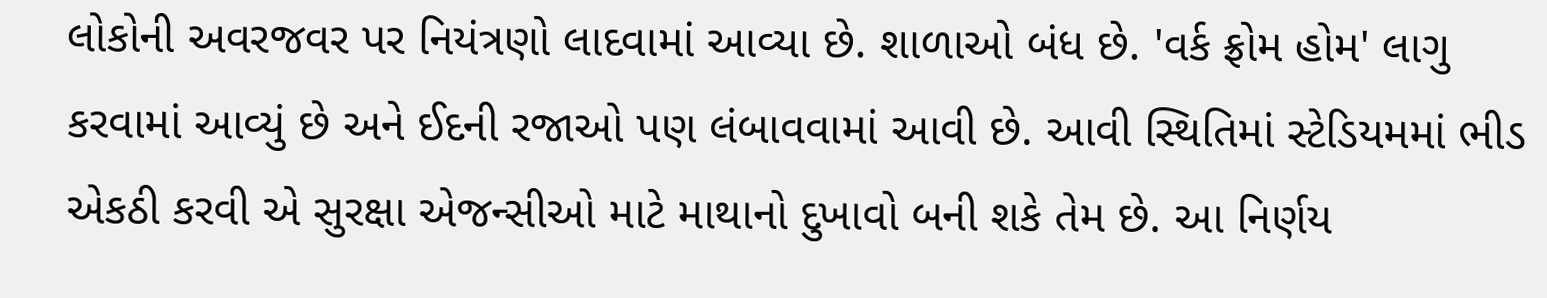લોકોની અવરજવર પર નિયંત્રણો લાદવામાં આવ્યા છે. શાળાઓ બંધ છે. 'વર્ક ફ્રોમ હોમ' લાગુ કરવામાં આવ્યું છે અને ઈદની રજાઓ પણ લંબાવવામાં આવી છે. આવી સ્થિતિમાં સ્ટેડિયમમાં ભીડ એકઠી કરવી એ સુરક્ષા એજન્સીઓ માટે માથાનો દુખાવો બની શકે તેમ છે. આ નિર્ણય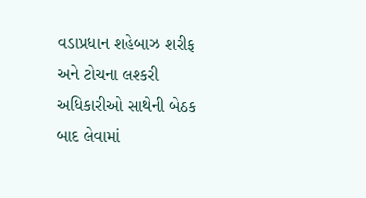વડાપ્રધાન શહેબાઝ શરીફ અને ટોચના લશ્કરી અધિકારીઓ સાથેની બેઠક બાદ લેવામાં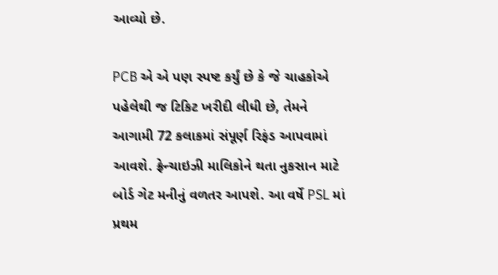આવ્યો છે.

PCB એ એ પણ સ્પષ્ટ કર્યું છે કે જે ચાહકોએ પહેલેથી જ ટિકિટ ખરીદી લીધી છે, તેમને આગામી 72 કલાકમાં સંપૂર્ણ રિફંડ આપવામાં આવશે. ફ્રેન્ચાઇઝી માલિકોને થતા નુકસાન માટે બોર્ડ ગેટ મનીનું વળતર આપશે. આ વર્ષે PSL માં પ્રથમ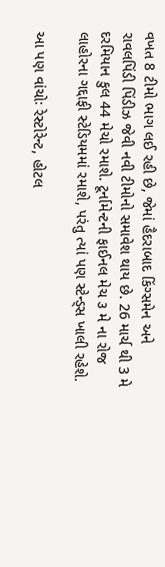વખત 8 ટીમો ભાગ લઈ રહી છે, જેમાં હૈદરાબાદ કિંગ્સમેન અને રાવલપિંડી પિંડીઝ જેવી નવી ટીમોનો સમાવેશ થાય છે. 26 માર્ચ થી 3 મે દરમિયાન કુલ 44 મેચો રમાશે. ટૂર્નામેન્ટની ફાઈનલ મેચ ૩ મે ના રોજ લાહોરના ગદ્દાફી સ્ટેડિયમમાં રમાશે, પરંતુ ત્યાં પણ સ્ટેન્ડ્સ ખાલી રહેશે.

આ પણ વાંચોઃ રેસ્ટોરેન્ટ, હોટલ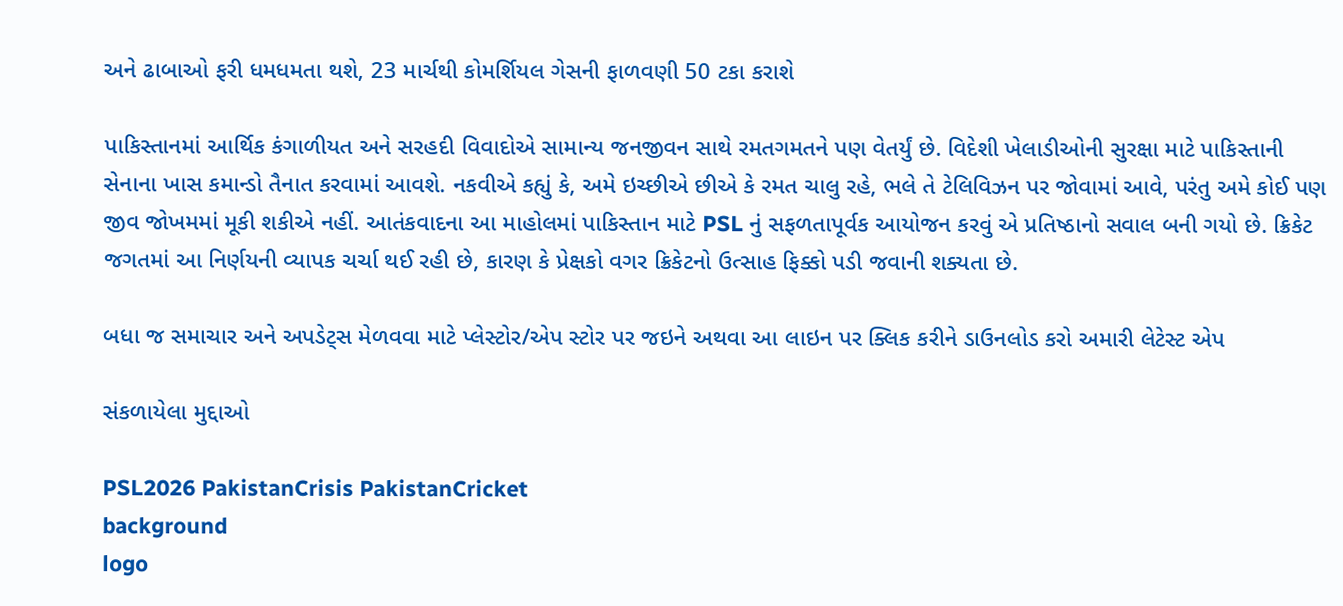અને ઢાબાઓ ફરી ધમધમતા થશે, 23 માર્ચથી કોમર્શિયલ ગેસની ફાળવણી 50 ટકા કરાશે

પાકિસ્તાનમાં આર્થિક કંગાળીયત અને સરહદી વિવાદોએ સામાન્ય જનજીવન સાથે રમતગમતને પણ વેતર્યું છે. વિદેશી ખેલાડીઓની સુરક્ષા માટે પાકિસ્તાની સેનાના ખાસ કમાન્ડો તૈનાત કરવામાં આવશે. નકવીએ કહ્યું કે, અમે ઇચ્છીએ છીએ કે રમત ચાલુ રહે, ભલે તે ટેલિવિઝન પર જોવામાં આવે, પરંતુ અમે કોઈ પણ જીવ જોખમમાં મૂકી શકીએ નહીં. આતંકવાદના આ માહોલમાં પાકિસ્તાન માટે PSL નું સફળતાપૂર્વક આયોજન કરવું એ પ્રતિષ્ઠાનો સવાલ બની ગયો છે. ક્રિકેટ જગતમાં આ નિર્ણયની વ્યાપક ચર્ચા થઈ રહી છે, કારણ કે પ્રેક્ષકો વગર ક્રિકેટનો ઉત્સાહ ફિક્કો પડી જવાની શક્યતા છે.

બધા જ સમાચાર અને અપડેટ્સ મેળવવા માટે પ્લેસ્ટોર/એપ સ્ટોર પર જઇને અથવા આ લાઇન પર ક્લિક કરીને ડાઉનલોડ કરો અમારી લેટેસ્ટ એપ

સંકળાયેલા મુદ્દાઓ

PSL2026 PakistanCrisis PakistanCricket
background
logo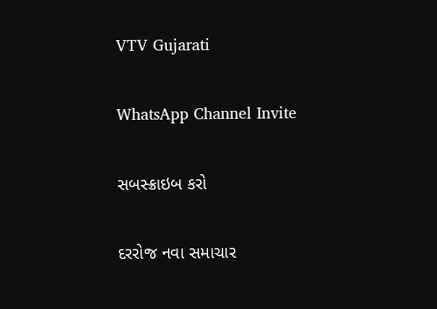VTV Gujarati

WhatsApp Channel Invite

સબસ્ક્રાઇબ કરો

દરરોજ નવા સમાચાર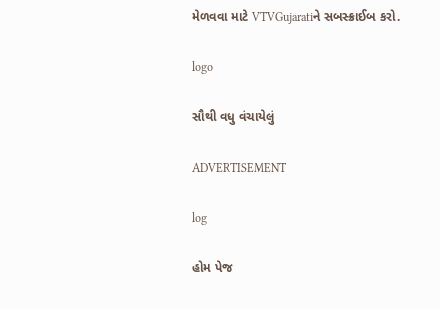મેળવવા માટે VTVGujaratiને સબસ્ક્રાઈબ કરો.

logo

સૌથી વધુ વંચાયેલું

ADVERTISEMENT

log

હોમ પેજ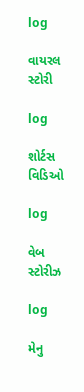log

વાયરલ સ્ટોરી

log

શોર્ટસ વિડિઓ

log

વેબ સ્ટોરીઝ

log

મેનુ